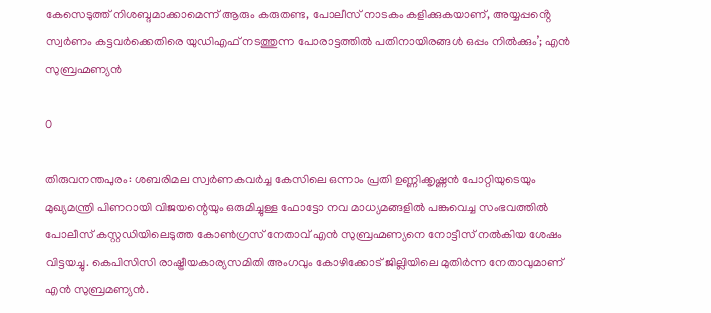കേസെടുത്ത് നിശബ്ദമാക്കാമെന്ന് ആരും കരുതണ്ട, പോലീസ് നാടകം കളിക്കുകയാണ്, അയ്യപ്പൻ്റെ സ്വർണം കട്ടവർക്കെതിരെ യുഡിഎഫ് നടത്തുന്ന പോരാട്ടത്തിൽ പതിനായിരങ്ങൾ ഒപ്പം നിൽക്കും’; എൻ സുബ്രഹ്മണ്യൻ

0

തിരുവനന്തപുരം: ശബരിമല സ്വർണകവർച്ച കേസിലെ ഒന്നാം പ്രതി ഉണ്ണിക്കൃഷ്ണന്‍ പോറ്റിയുടെയും മുഖ്യമന്ത്രി പിണറായി വിജയന്റെയും ഒരുമിച്ചുള്ള ഫോട്ടോ നവ മാധ്യമങ്ങളിൽ പങ്കുവെച്ച സംഭവത്തിൽ പോലീസ് കസ്റ്റഡിയിലെടുത്ത കോൺഗ്രസ് നേതാവ് എൻ സുബ്രഹ്മണ്യനെ നോട്ടീസ് നൽകിയ ശേഷം വിട്ടയച്ചു. കെപിസിസി രാഷ്ട്രീയകാര്യസമിതി അംഗവും കോഴിക്കോട് ജില്ലിയിലെ മുതിര്‍ന്ന നേതാവുമാണ് എന്‍ സുബ്രമണ്യന്‍.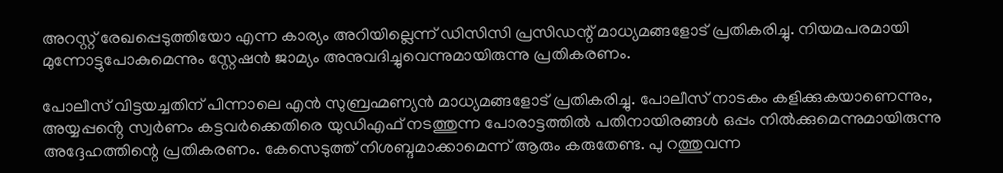അറസ്റ്റ് രേഖപ്പെടുത്തിയോ എന്ന കാര്യം അറിയില്ലെന്ന് ഡിസിസി പ്രസി‍ഡന്റ് മാധ്യമങ്ങളോട് പ്രതികരിച്ചു. നിയമപരമായി മുന്നോട്ടുപോകുമെന്നും സ്റ്റേഷൻ ജാമ്യം അനുവദിച്ചുവെന്നുമായിരുന്നു പ്രതികരണം.

പോലീസ് വിട്ടയച്ചതിന് പിന്നാലെ എൻ സുബ്രഹ്മണ്യൻ മാധ്യമങ്ങളോട് പ്രതികരിച്ചു. പോലീസ് നാടകം കളിക്കുകയാണെന്നും, അയ്യപ്പൻ്റെ സ്വർണം കട്ടവർക്കെതിരെ യുഡിഎഫ് നടത്തുന്ന പോരാട്ടത്തിൽ പതിനായിരങ്ങൾ ഒപ്പം നിൽക്കുമെന്നുമായിരുന്നു അദ്ദേഹത്തിന്റെ പ്രതികരണം. കേസെടുത്ത് നിശബ്ദമാക്കാമെന്ന് ആരും കരുതേണ്ട. പു റത്തുവന്ന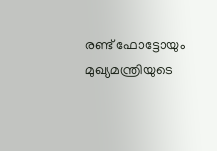രണ്ട് ഫോട്ടോയും മുഖ്യമന്ത്രിയുടെ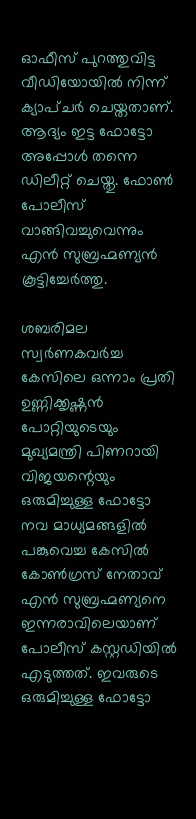ഓഫീസ് പുറത്തുവിട്ട വീഡിയോയിൽ നിന്ന് ക്യാപ്ചർ ചെയ്തതാണ്. ആദ്യം ഇട്ട ഫോട്ടോ അപ്പോൾ തന്നെ ഡിലീറ്റ് ചെയ്തു. ഫോൺ പോലീസ് വാങ്ങിവച്ചുവെന്നും എൻ സുബ്രഹ്മണ്യൻ കൂട്ടിച്ചേർത്തു.

ശബരിമല സ്വർണകവർച്ച കേസിലെ ഒന്നാം പ്രതി ഉണ്ണിക്കൃഷ്ണന്‍ പോറ്റിയുടെയും മുഖ്യമന്ത്രി പിണറായി വിജയന്റെയും ഒരുമിച്ചുള്ള ഫോട്ടോ നവ മാധ്യമങ്ങളിൽ പങ്കുവെച്ച കേസിൽ കോൺഗ്രസ് നേതാവ് എൻ സുബ്രഹ്മണ്യനെ ഇന്നരാവിലെയാണ് പോലീസ് കസ്റ്റഡിയിൽ എടുത്തത്. ഇവരുടെ ഒരുമിച്ചുള്ള ഫോട്ടോ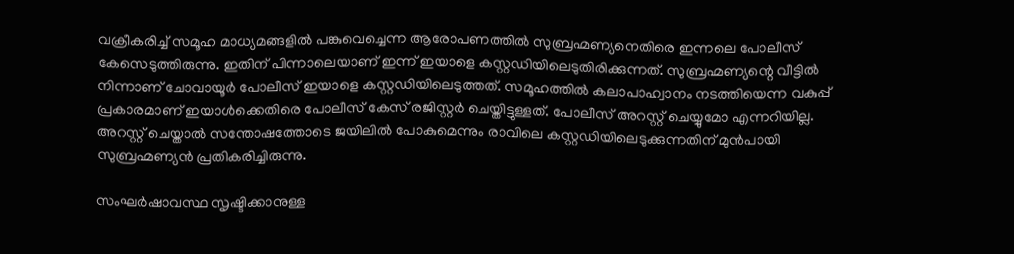വക്രീകരിച്ച് സമൂഹ മാധ്യമങ്ങളിൽ പങ്കുവെച്ചെന്ന ആരോപണത്തിൽ സുബ്രഹ്മണ്യനെതിരെ ഇന്നലെ പോലീസ് കേസെടുത്തിരുന്നു. ഇതിന് പിന്നാലെയാണ് ഇന്ന് ഇയാളെ കസ്റ്റഡിയിലെടുതിരിക്കുന്നത്. സുബ്രഹ്മണ്യന്റെ വീട്ടിൽ നിന്നാണ് ചോവായൂർ പോലീസ് ഇയാളെ കസ്റ്റഡിയിലെടുത്തത്. സമൂഹത്തില്‍ കലാപാഹ്വാനം നടത്തിയെന്ന വകുപ്പ് പ്രകാരമാണ് ഇയാൾക്കെതിരെ പോലീസ് കേസ് രജിസ്റ്റർ ചെയ്തിട്ടുള്ളത്. പോലീസ് അറസ്റ്റ് ചെയ്യുമോ എന്നറിയില്ല. അറസ്റ്റ് ചെയ്താൽ സന്തോഷത്തോടെ ജയിലിൽ പോകുമെന്നും രാവിലെ കസ്റ്റഡിയിലെടുക്കുന്നതിന് മുൻപായി സുബ്രഹ്മണ്യൻ പ്രതികരിച്ചിരുന്നു.

സംഘർഷാവസ്ഥ സൃഷ്ടിക്കാനുള്ള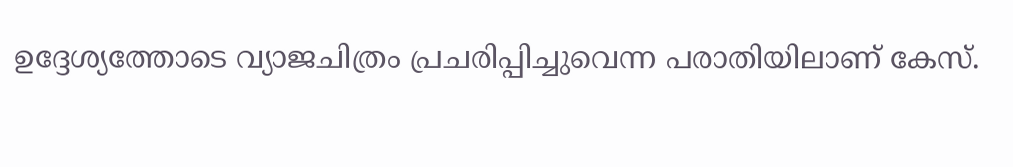ഉദ്ദേശ്യത്തോടെ വ്യാജചിത്രം പ്രചരിപ്പിച്ചുവെന്ന പരാതിയിലാണ് കേസ്.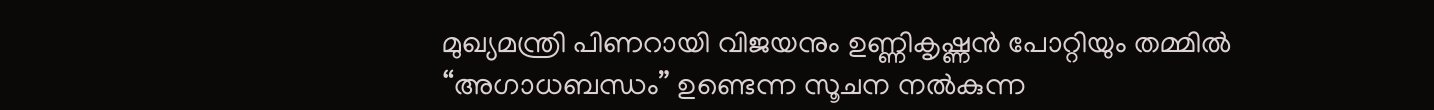മുഖ്യമന്ത്രി പിണറായി വിജയനും ഉണ്ണികൃഷ്ണൻ പോറ്റിയും തമ്മിൽ “അഗാധബന്ധം” ഉണ്ടെന്ന സൂചന നൽകുന്ന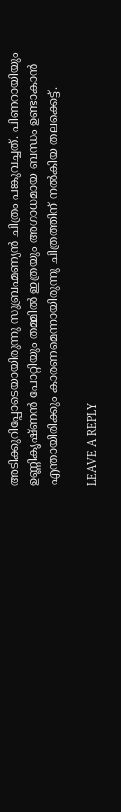അടിക്കുറിപ്പോടെയായിരുന്നു സുബ്രഹ്മണ്യൻ ചിത്രം പങ്കുവച്ചത്. പിണറായിയും ഉണ്ണികൃഷ്ണൻ പോറ്റിയും തമ്മിൽ ഇത്രയും അഗാധമായ ബന്ധം ഉണ്ടാകാൻ എന്തായിരിക്കും കാരണമെന്നായിരുന്നു ചിത്രത്തിന് നൽകിയ തലക്കെട്ട്.

LEAVE A REPLY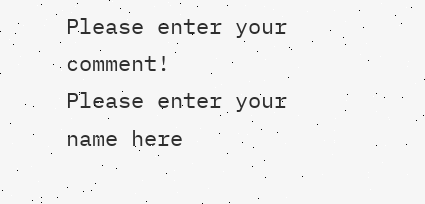Please enter your comment!
Please enter your name here